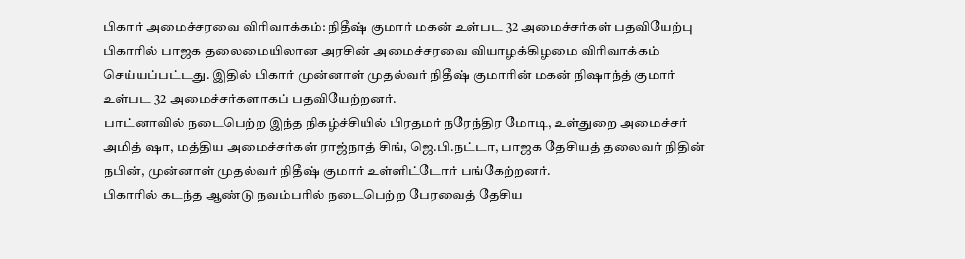பிகார் அமைச்சரவை விரிவாக்கம்: நிதீஷ் குமார் மகன் உள்பட 32 அமைச்சர்கள் பதவியேற்பு
பிகாரில் பாஜக தலைமையிலான அரசின் அமைச்சரவை வியாழக்கிழமை விரிவாக்கம் செய்யப்பட்டது. இதில் பிகார் முன்னாள் முதல்வர் நிதீஷ் குமாரின் மகன் நிஷாந்த் குமார் உள்பட 32 அமைச்சர்களாகப் பதவியேற்றனர்.
பாட்னாவில் நடைபெற்ற இந்த நிகழ்ச்சியில் பிரதமர் நரேந்திர மோடி, உள்துறை அமைச்சர் அமித் ஷா, மத்திய அமைச்சர்கள் ராஜ்நாத் சிங், ஜெ.பி.நட்டா, பாஜக தேசியத் தலைவர் நிதின் நபின், முன்னாள் முதல்வர் நிதீஷ் குமார் உள்ளிட்டோர் பங்கேற்றனர்.
பிகாரில் கடந்த ஆண்டு நவம்பரில் நடைபெற்ற பேரவைத் தேசிய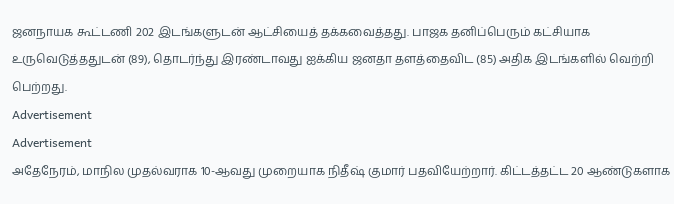ஜனநாயக கூட்டணி 202 இடங்களுடன் ஆட்சியைத் தக்கவைத்தது. பாஜக தனிப்பெரும் கட்சியாக உருவெடுத்ததுடன் (89), தொடர்ந்து இரண்டாவது ஐக்கிய ஜனதா தளத்தைவிட (85) அதிக இடங்களில் வெற்றி பெற்றது.
Advertisement
Advertisement
அதேநேரம், மாநில முதல்வராக 10-ஆவது முறையாக நிதீஷ் குமார் பதவியேற்றார். கிட்டத்தட்ட 20 ஆண்டுகளாக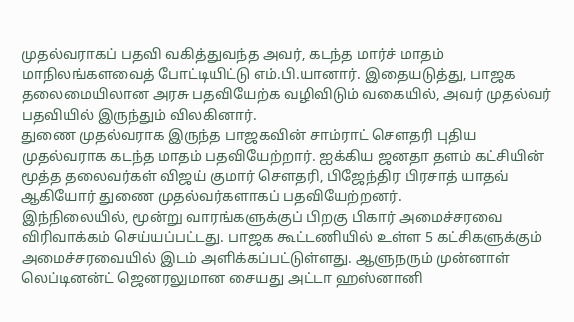முதல்வராகப் பதவி வகித்துவந்த அவர், கடந்த மார்ச் மாதம் மாநிலங்களவைத் போட்டியிட்டு எம்.பி.யானார். இதையடுத்து, பாஜக தலைமையிலான அரசு பதவியேற்க வழிவிடும் வகையில், அவர் முதல்வர் பதவியில் இருந்தும் விலகினார்.
துணை முதல்வராக இருந்த பாஜகவின் சாம்ராட் செளதரி புதிய முதல்வராக கடந்த மாதம் பதவியேற்றார். ஐக்கிய ஜனதா தளம் கட்சியின் மூத்த தலைவர்கள் விஜய் குமார் செளதரி, பிஜேந்திர பிரசாத் யாதவ் ஆகியோர் துணை முதல்வர்களாகப் பதவியேற்றனர்.
இந்நிலையில், மூன்று வாரங்களுக்குப் பிறகு பிகார் அமைச்சரவை விரிவாக்கம் செய்யப்பட்டது. பாஜக கூட்டணியில் உள்ள 5 கட்சிகளுக்கும் அமைச்சரவையில் இடம் அளிக்கப்பட்டுள்ளது. ஆளுநரும் முன்னாள் லெப்டினன்ட் ஜெனரலுமான சையது அட்டா ஹஸ்னானி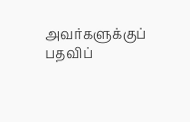அவர்களுக்குப் பதவிப்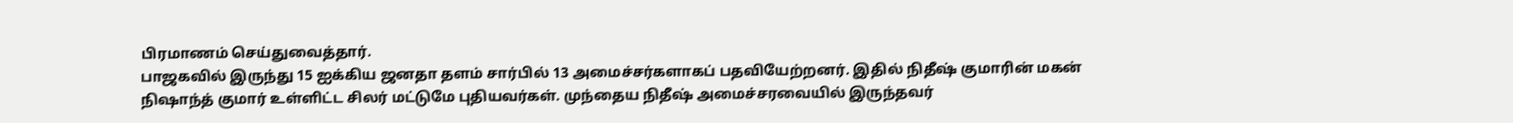பிரமாணம் செய்துவைத்தார்.
பாஜகவில் இருந்து 15 ஐக்கிய ஜனதா தளம் சார்பில் 13 அமைச்சர்களாகப் பதவியேற்றனர். இதில் நிதீஷ் குமாரின் மகன் நிஷாந்த் குமார் உள்ளிட்ட சிலர் மட்டுமே புதியவர்கள். முந்தைய நிதீஷ் அமைச்சரவையில் இருந்தவர்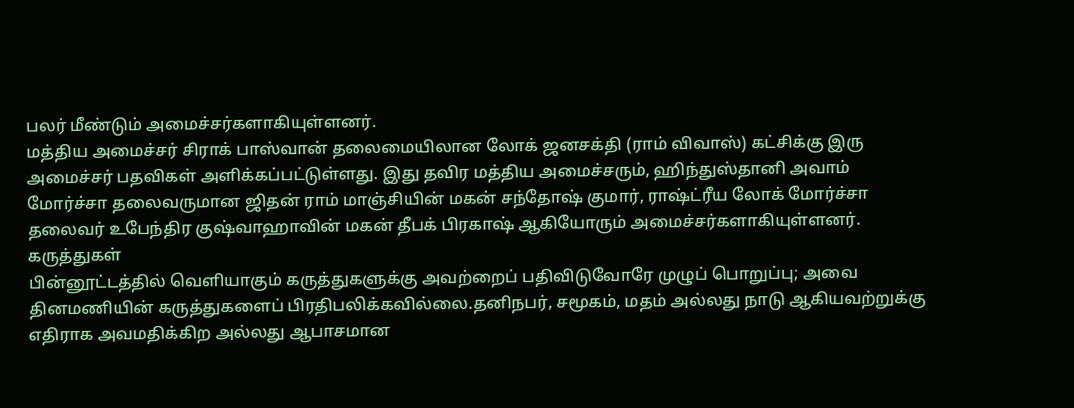பலர் மீண்டும் அமைச்சர்களாகியுள்ளனர்.
மத்திய அமைச்சர் சிராக் பாஸ்வான் தலைமையிலான லோக் ஜனசக்தி (ராம் விவாஸ்) கட்சிக்கு இரு அமைச்சர் பதவிகள் அளிக்கப்பட்டுள்ளது. இது தவிர மத்திய அமைச்சரும், ஹிந்துஸ்தானி அவாம் மோர்ச்சா தலைவருமான ஜிதன் ராம் மாஞ்சியின் மகன் சந்தோஷ் குமார், ராஷ்ட்ரீய லோக் மோர்ச்சா தலைவர் உபேந்திர குஷ்வாஹாவின் மகன் தீபக் பிரகாஷ் ஆகியோரும் அமைச்சர்களாகியுள்ளனர்.
கருத்துகள்
பின்னூட்டத்தில் வெளியாகும் கருத்துகளுக்கு அவற்றைப் பதிவிடுவோரே முழுப் பொறுப்பு; அவை தினமணியின் கருத்துகளைப் பிரதிபலிக்கவில்லை.தனிநபர், சமூகம், மதம் அல்லது நாடு ஆகியவற்றுக்கு எதிராக அவமதிக்கிற அல்லது ஆபாசமான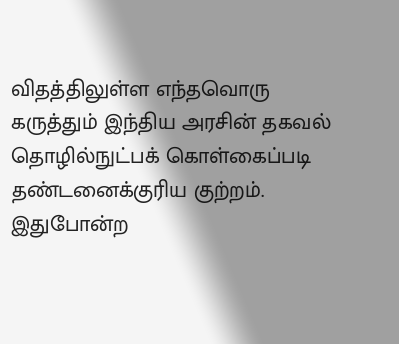விதத்திலுள்ள எந்தவொரு கருத்தும் இந்திய அரசின் தகவல் தொழில்நுட்பக் கொள்கைப்படி தண்டனைக்குரிய குற்றம். இதுபோன்ற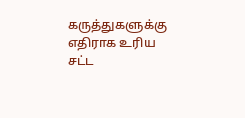கருத்துகளுக்கு எதிராக உரிய சட்ட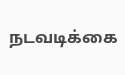நடவடிக்கை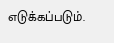எடுக்கப்படும்.